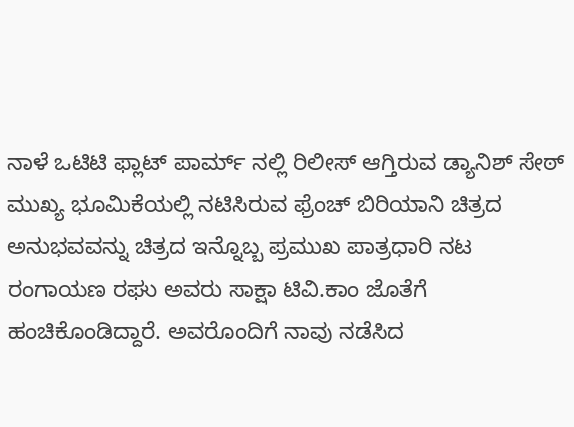ನಾಳೆ ಒಟಿಟಿ ಫ್ಲಾಟ್ ಪಾರ್ಮ್ ನಲ್ಲಿ ರಿಲೀಸ್ ಆಗ್ತಿರುವ ಡ್ಯಾನಿಶ್ ಸೇಠ್ ಮುಖ್ಯ ಭೂಮಿಕೆಯಲ್ಲಿ ನಟಿಸಿರುವ ಫ್ರೆಂಚ್ ಬಿರಿಯಾನಿ ಚಿತ್ರದ ಅನುಭವವನ್ನು ಚಿತ್ರದ ಇನ್ನೊಬ್ಬ ಪ್ರಮುಖ ಪಾತ್ರಧಾರಿ ನಟ ರಂಗಾಯಣ ರಘು ಅವರು ಸಾಕ್ಷಾ ಟಿವಿ.ಕಾಂ ಜೊತೆಗೆ ಹಂಚಿಕೊಂಡಿದ್ದಾರೆ. ಅವರೊಂದಿಗೆ ನಾವು ನಡೆಸಿದ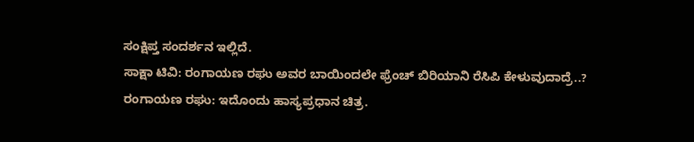ಸಂಕ್ಷಿಪ್ತ ಸಂದರ್ಶನ ಇಲ್ಲಿದೆ.
ಸಾಕ್ಷಾ ಟಿವಿ: ರಂಗಾಯಣ ರಘು ಅವರ ಬಾಯಿಂದಲೇ ಫ್ರೆಂಚ್ ಬಿರಿಯಾನಿ ರೆಸಿಪಿ ಕೇಳುವುದಾದ್ರೆ..?
ರಂಗಾಯಣ ರಘು: ಇದೊಂದು ಹಾಸ್ಯಪ್ರಧಾನ ಚಿತ್ರ.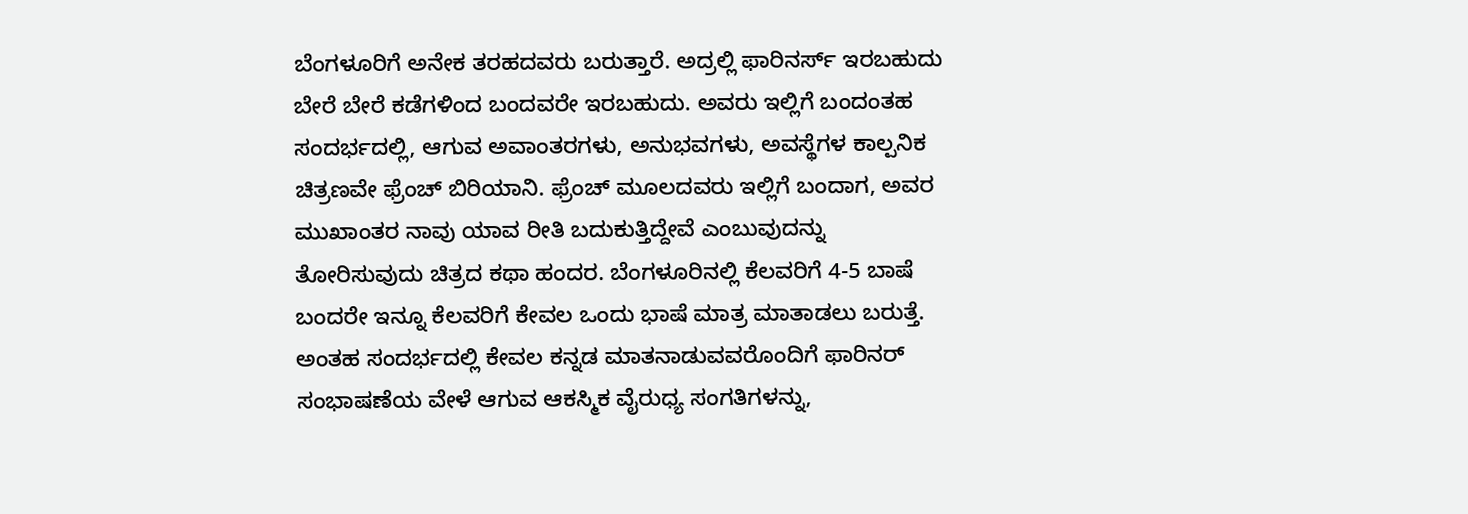ಬೆಂಗಳೂರಿಗೆ ಅನೇಕ ತರಹದವರು ಬರುತ್ತಾರೆ. ಅದ್ರಲ್ಲಿ ಫಾರಿನರ್ಸ್ ಇರಬಹುದು ಬೇರೆ ಬೇರೆ ಕಡೆಗಳಿಂದ ಬಂದವರೇ ಇರಬಹುದು. ಅವರು ಇಲ್ಲಿಗೆ ಬಂದಂತಹ ಸಂದರ್ಭದಲ್ಲಿ, ಆಗುವ ಅವಾಂತರಗಳು, ಅನುಭವಗಳು, ಅವಸ್ಥೆಗಳ ಕಾಲ್ಪನಿಕ ಚಿತ್ರಣವೇ ಫ್ರೆಂಚ್ ಬಿರಿಯಾನಿ. ಫ್ರೆಂಚ್ ಮೂಲದವರು ಇಲ್ಲಿಗೆ ಬಂದಾಗ, ಅವರ ಮುಖಾಂತರ ನಾವು ಯಾವ ರೀತಿ ಬದುಕುತ್ತಿದ್ದೇವೆ ಎಂಬುವುದನ್ನು ತೋರಿಸುವುದು ಚಿತ್ರದ ಕಥಾ ಹಂದರ. ಬೆಂಗಳೂರಿನಲ್ಲಿ ಕೆಲವರಿಗೆ 4-5 ಬಾಷೆ ಬಂದರೇ ಇನ್ನೂ ಕೆಲವರಿಗೆ ಕೇವಲ ಒಂದು ಭಾಷೆ ಮಾತ್ರ ಮಾತಾಡಲು ಬರುತ್ತೆ. ಅಂತಹ ಸಂದರ್ಭದಲ್ಲಿ ಕೇವಲ ಕನ್ನಡ ಮಾತನಾಡುವವರೊಂದಿಗೆ ಫಾರಿನರ್ ಸಂಭಾಷಣೆಯ ವೇಳೆ ಆಗುವ ಆಕಸ್ಮಿಕ ವೈರುಧ್ಯ ಸಂಗತಿಗಳನ್ನು,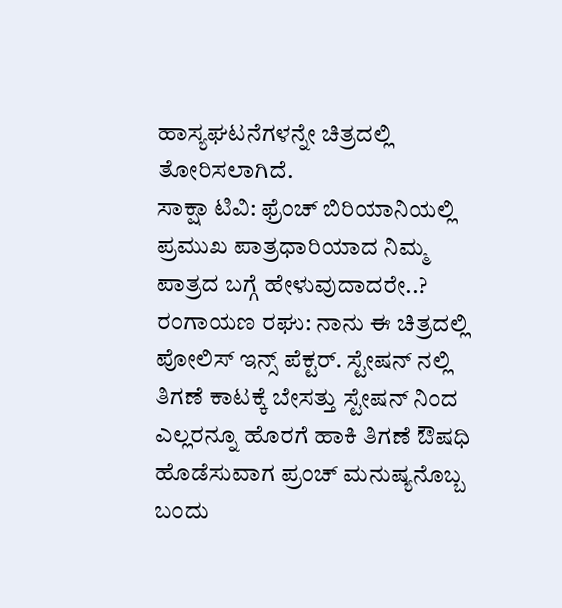ಹಾಸ್ಯಘಟನೆಗಳನ್ನೇ ಚಿತ್ರದಲ್ಲಿ ತೋರಿಸಲಾಗಿದೆ.
ಸಾಕ್ಷಾ ಟಿವಿ: ಫ್ರೆಂಚ್ ಬಿರಿಯಾನಿಯಲ್ಲಿ ಪ್ರಮುಖ ಪಾತ್ರಧಾರಿಯಾದ ನಿಮ್ಮ ಪಾತ್ರದ ಬಗ್ಗೆ ಹೇಳುವುದಾದರೇ..?
ರಂಗಾಯಣ ರಘು: ನಾನು ಈ ಚಿತ್ರದಲ್ಲಿ ಪೋಲಿಸ್ ಇನ್ಸ್ ಪೆಕ್ಟರ್. ಸ್ಟೇಷನ್ ನಲ್ಲಿ ತಿಗಣೆ ಕಾಟಕ್ಕೆ ಬೇಸತ್ತು ಸ್ಟೇಷನ್ ನಿಂದ ಎಲ್ಲರನ್ನೂ ಹೊರಗೆ ಹಾಕಿ ತಿಗಣೆ ಔಷಧಿ ಹೊಡೆಸುವಾಗ ಪ್ರಂಚ್ ಮನುಷ್ಯನೊಬ್ಬ ಬಂದು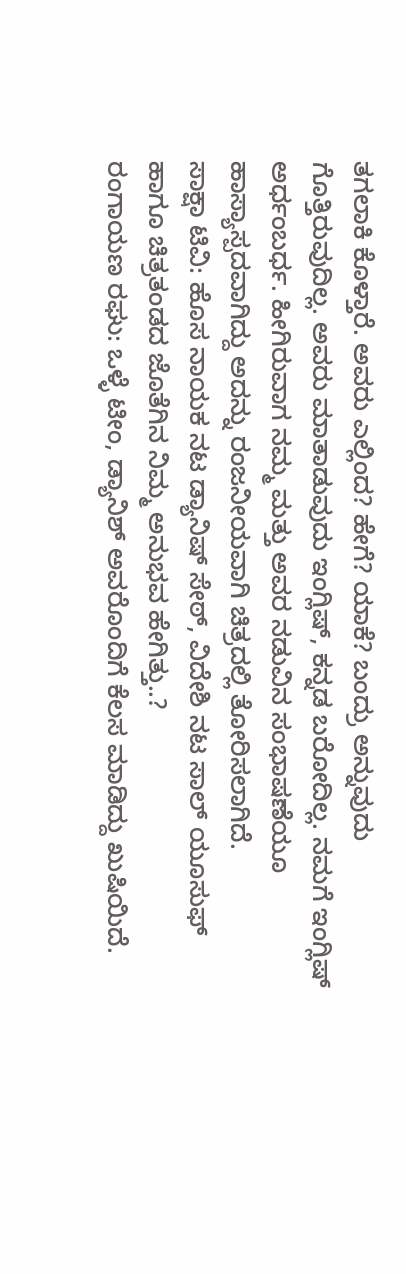ತಗಲಾಕಿ ಕೊಳ್ತಾರೆ. ಅವರು ಎಲ್ಲಿಂದ? ಹೇಗೆ? ಯಾಕೆ? ಬಂದ್ರು ಅನ್ನುವುದು ಗೊತ್ತಿರುವುದಿಲ್ಲ. ಅವರು ಮಾತಾಡುವುದು ಇಂಗ್ಲಿಷ್, ಕನ್ನಡ ಬರೋದಿಲ್ಲ. ನಮಗೆ ಇಂಗ್ಲಿಷ್ ಅರ್ಧಂಬರ್ಧ. ಹೀಗಿರುವಾಗ ನಮ್ಮ ಮತ್ತು ಅವರ ನಡುವಿನ ಸಂಭಾಷಣೆಯೂ ಹಾಸ್ಯಾಸ್ಪದವಾಗಿದ್ದು ಅದನ್ನು ರಂಜನೀಯವಾಗಿ ಚಿತ್ರದಲ್ಲಿ ತೋರಿಸಲಾಗಿದೆ.
ಸಾಕ್ಷಾ ಟಿವಿ: ಹೊಸ ನಾಯಕ ನಟ ಡ್ಯಾನಿಷ್ ಸೇಠ್, ವಿದೇಶಿ ನಟ ಸಾಲ್ ಯೂಸುಫ್ ಹಾಗೂ ಚಿತ್ರತಂಡದ ಜೊತೆಗಿನ ನಿಮ್ಮ ಅನುಭವ ಹೇಗಿತ್ತು..?
ರಂಗಾಯಣ ರಘು: ಒಳ್ಳೆ ಟೀಂ, ಡ್ಯಾನಿಶ್ ಅವರೊಂದಿಗೆ ಕೆಲಸ ಮಾಡಿದ್ದು ಖುಷಿಯಿದೆ.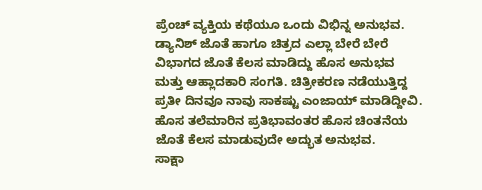ಪ್ರೆಂಚ್ ವ್ಯಕ್ತಿಯ ಕಥೆಯೂ ಒಂದು ವಿಭಿನ್ನ ಅನುಭವ. ಡ್ಯಾನಿಶ್ ಜೊತೆ ಹಾಗೂ ಚಿತ್ರದ ಎಲ್ಲಾ ಬೇರೆ ಬೇರೆ ವಿಭಾಗದ ಜೊತೆ ಕೆಲಸ ಮಾಡಿದ್ದು ಹೊಸ ಅನುಭವ ಮತ್ತು ಆಹ್ಲಾದಕಾರಿ ಸಂಗತಿ. ಚಿತ್ರೀಕರಣ ನಡೆಯುತ್ತಿದ್ದ ಪ್ರತೀ ದಿನವೂ ನಾವು ಸಾಕಷ್ಟು ಎಂಜಾಯ್ ಮಾಡಿದ್ದೀವಿ. ಹೊಸ ತಲೆಮಾರಿನ ಪ್ರತಿಭಾವಂತರ ಹೊಸ ಚಿಂತನೆಯ ಜೊತೆ ಕೆಲಸ ಮಾಡುವುದೇ ಅದ್ಭುತ ಅನುಭವ.
ಸಾಕ್ಷಾ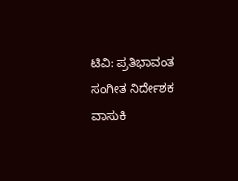ಟಿವಿ: ಪ್ರತಿಭಾವಂತ ಸಂಗೀತ ನಿರ್ದೇಶಕ ವಾಸುಕಿ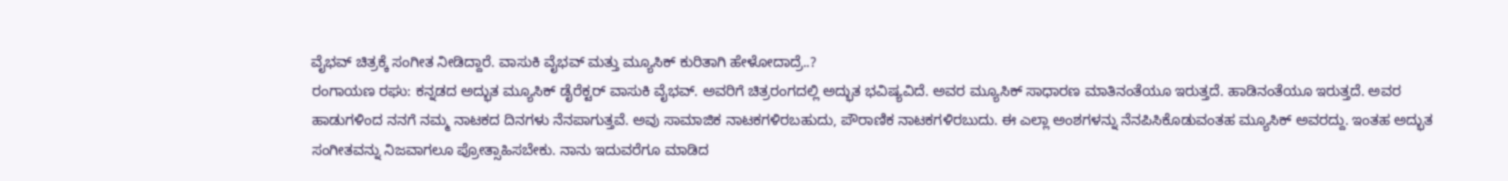ವೈಭವ್ ಚಿತ್ರಕ್ಕೆ ಸಂಗೀತ ನೀಡಿದ್ದಾರೆ. ವಾಸುಕಿ ವೈಭವ್ ಮತ್ತು ಮ್ಯೂಸಿಕ್ ಕುರಿತಾಗಿ ಹೇಳೋದಾದ್ರೆ..?
ರಂಗಾಯಣ ರಘು: ಕನ್ನಡದ ಅದ್ಭುತ ಮ್ಯೂಸಿಕ್ ಡೈರೆಕ್ಟರ್ ವಾಸುಕಿ ವೈಭವ್. ಅವರಿಗೆ ಚಿತ್ರರಂಗದಲ್ಲಿ ಅದ್ಭುತ ಭವಿಷ್ಯವಿದೆ. ಅವರ ಮ್ಯೂಸಿಕ್ ಸಾಧಾರಣ ಮಾತಿನಂತೆಯೂ ಇರುತ್ತದೆ. ಹಾಡಿನಂತೆಯೂ ಇರುತ್ತದೆ. ಅವರ ಹಾಡುಗಳಿಂದ ನನಗೆ ನಮ್ಮ ನಾಟಕದ ದಿನಗಳು ನೆನಪಾಗುತ್ತವೆ. ಅವು ಸಾಮಾಜಿಕ ನಾಟಕಗಳಿರಬಹುದು, ಪೌರಾಣಿಕ ನಾಟಕಗಳಿರಬುದು. ಈ ಎಲ್ಲಾ ಅಂಶಗಳನ್ನು ನೆನಪಿಸಿಕೊಡುವಂತಹ ಮ್ಯೂಸಿಕ್ ಅವರದ್ದು. ಇಂತಹ ಅದ್ಭುತ ಸಂಗೀತವನ್ನು ನಿಜವಾಗಲೂ ಪ್ರೋತ್ಸಾಹಿಸಬೇಕು. ನಾನು ಇದುವರೆಗೂ ಮಾಡಿದ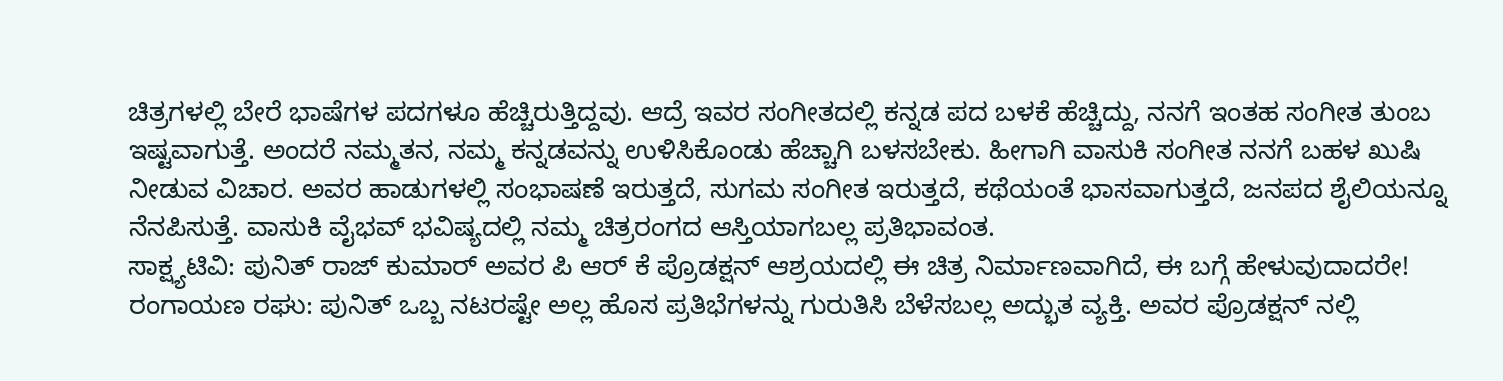ಚಿತ್ರಗಳಲ್ಲಿ ಬೇರೆ ಭಾಷೆಗಳ ಪದಗಳೂ ಹೆಚ್ಚಿರುತ್ತಿದ್ದವು. ಆದ್ರೆ ಇವರ ಸಂಗೀತದಲ್ಲಿ ಕನ್ನಡ ಪದ ಬಳಕೆ ಹೆಚ್ಚಿದ್ದು, ನನಗೆ ಇಂತಹ ಸಂಗೀತ ತುಂಬ ಇಷ್ಟವಾಗುತ್ತೆ. ಅಂದರೆ ನಮ್ಮತನ, ನಮ್ಮ ಕನ್ನಡವನ್ನು ಉಳಿಸಿಕೊಂಡು ಹೆಚ್ಚಾಗಿ ಬಳಸಬೇಕು. ಹೀಗಾಗಿ ವಾಸುಕಿ ಸಂಗೀತ ನನಗೆ ಬಹಳ ಖುಷಿ ನೀಡುವ ವಿಚಾರ. ಅವರ ಹಾಡುಗಳಲ್ಲಿ ಸಂಭಾಷಣೆ ಇರುತ್ತದೆ, ಸುಗಮ ಸಂಗೀತ ಇರುತ್ತದೆ, ಕಥೆಯಂತೆ ಭಾಸವಾಗುತ್ತದೆ, ಜನಪದ ಶೈಲಿಯನ್ನೂ ನೆನಪಿಸುತ್ತೆ. ವಾಸುಕಿ ವೈಭವ್ ಭವಿಷ್ಯದಲ್ಲಿ ನಮ್ಮ ಚಿತ್ರರಂಗದ ಆಸ್ತಿಯಾಗಬಲ್ಲ ಪ್ರತಿಭಾವಂತ.
ಸಾಕ್ಷ್ಯಟಿವಿ: ಪುನಿತ್ ರಾಜ್ ಕುಮಾರ್ ಅವರ ಪಿ ಆರ್ ಕೆ ಪ್ರೊಡಕ್ಷನ್ ಆಶ್ರಯದಲ್ಲಿ ಈ ಚಿತ್ರ ನಿರ್ಮಾಣವಾಗಿದೆ, ಈ ಬಗ್ಗೆ ಹೇಳುವುದಾದರೇ!
ರಂಗಾಯಣ ರಘು: ಪುನಿತ್ ಒಬ್ಬ ನಟರಷ್ಟೇ ಅಲ್ಲ ಹೊಸ ಪ್ರತಿಭೆಗಳನ್ನು ಗುರುತಿಸಿ ಬೆಳೆಸಬಲ್ಲ ಅದ್ಭುತ ವ್ಯಕ್ತಿ. ಅವರ ಪ್ರೊಡಕ್ಷನ್ ನಲ್ಲಿ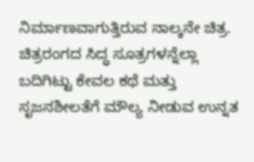ನಿರ್ಮಾಣವಾಗುತ್ತಿರುವ ನಾಲ್ಕನೇ ಚಿತ್ರ. ಚಿತ್ರರಂಗದ ಸಿದ್ಧ ಸೂತ್ರಗಳನ್ನೆಲ್ಲಾ ಬದಿಗಿಟ್ಟು ಕೇವಲ ಕಥೆ ಮತ್ತು ಸೃಜನಶೀಲತೆಗೆ ಮೌಲ್ಯ ನೀಡುವ ಉನ್ನತ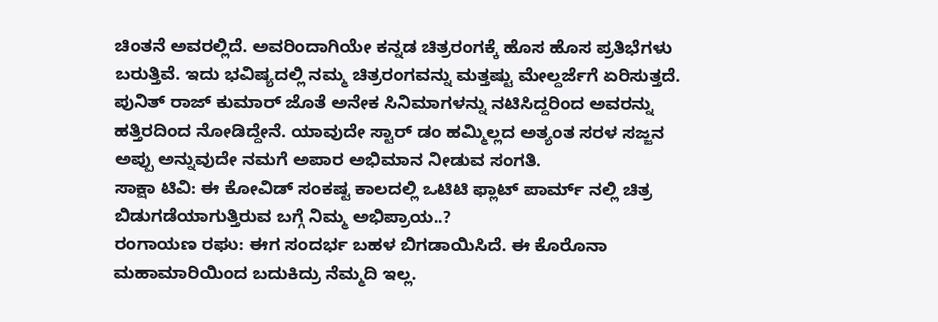ಚಿಂತನೆ ಅವರಲ್ಲಿದೆ. ಅವರಿಂದಾಗಿಯೇ ಕನ್ನಡ ಚಿತ್ರರಂಗಕ್ಕೆ ಹೊಸ ಹೊಸ ಪ್ರತಿಭೆಗಳು ಬರುತ್ತಿವೆ. ಇದು ಭವಿಷ್ಯದಲ್ಲಿ ನಮ್ಮ ಚಿತ್ರರಂಗವನ್ನು ಮತ್ತಷ್ಟು ಮೇಲ್ದರ್ಜೆಗೆ ಏರಿಸುತ್ತದೆ. ಪುನಿತ್ ರಾಜ್ ಕುಮಾರ್ ಜೊತೆ ಅನೇಕ ಸಿನಿಮಾಗಳನ್ನು ನಟಿಸಿದ್ದರಿಂದ ಅವರನ್ನು ಹತ್ತಿರದಿಂದ ನೋಡಿದ್ದೇನೆ. ಯಾವುದೇ ಸ್ಟಾರ್ ಡಂ ಹಮ್ಮಿಲ್ಲದ ಅತ್ಯಂತ ಸರಳ ಸಜ್ಜನ ಅಪ್ಪು ಅನ್ನುವುದೇ ನಮಗೆ ಅಪಾರ ಅಭಿಮಾನ ನೀಡುವ ಸಂಗತಿ.
ಸಾಕ್ಷಾ ಟಿವಿ: ಈ ಕೋವಿಡ್ ಸಂಕಷ್ಟ ಕಾಲದಲ್ಲಿ ಒಟಿಟಿ ಫ್ಲಾಟ್ ಪಾರ್ಮ್ ನಲ್ಲಿ ಚಿತ್ರ ಬಿಡುಗಡೆಯಾಗುತ್ತಿರುವ ಬಗ್ಗೆ ನಿಮ್ಮ ಅಭಿಪ್ರಾಯ..?
ರಂಗಾಯಣ ರಘು: ಈಗ ಸಂದರ್ಭ ಬಹಳ ಬಿಗಡಾಯಿಸಿದೆ. ಈ ಕೊರೊನಾ ಮಹಾಮಾರಿಯಿಂದ ಬದುಕಿದ್ರು ನೆಮ್ಮದಿ ಇಲ್ಲ.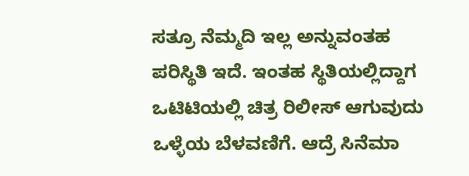ಸತ್ರೂ ನೆಮ್ಮದಿ ಇಲ್ಲ ಅನ್ನುವಂತಹ ಪರಿಸ್ಥಿತಿ ಇದೆ. ಇಂತಹ ಸ್ಥಿತಿಯಲ್ಲಿದ್ದಾಗ ಒಟಿಟಿಯಲ್ಲಿ ಚಿತ್ರ ರಿಲೀಸ್ ಆಗುವುದು ಒಳ್ಳೆಯ ಬೆಳವಣಿಗೆ. ಆದ್ರೆ ಸಿನೆಮಾ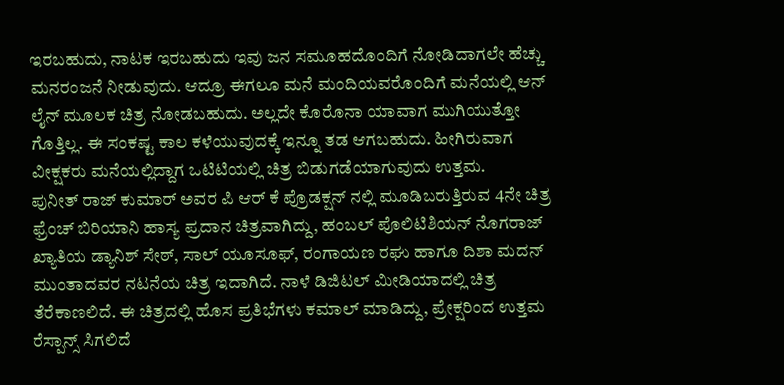ಇರಬಹುದು, ನಾಟಕ ಇರಬಹುದು ಇವು ಜನ ಸಮೂಹದೊಂದಿಗೆ ನೋಡಿದಾಗಲೇ ಹೆಚ್ಚು ಮನರಂಜನೆ ನೀಡುವುದು. ಆದ್ರೂ ಈಗಲೂ ಮನೆ ಮಂದಿಯವರೊಂದಿಗೆ ಮನೆಯಲ್ಲಿ ಆನ್ ಲೈನ್ ಮೂಲಕ ಚಿತ್ರ ನೋಡಬಹುದು. ಅಲ್ಲದೇ ಕೊರೊನಾ ಯಾವಾಗ ಮುಗಿಯುತ್ತೋ ಗೊತ್ತಿಲ್ಲ. ಈ ಸಂಕಷ್ಟ ಕಾಲ ಕಳೆಯುವುದಕ್ಕೆ ಇನ್ನೂ ತಡ ಆಗಬಹುದು. ಹೀಗಿರುವಾಗ ವೀಕ್ಷಕರು ಮನೆಯಲ್ಲಿದ್ದಾಗ ಒಟಿಟಿಯಲ್ಲಿ ಚಿತ್ರ ಬಿಡುಗಡೆಯಾಗುವುದು ಉತ್ತಮ.
ಪುನೀತ್ ರಾಜ್ ಕುಮಾರ್ ಅವರ ಪಿ ಆರ್ ಕೆ ಪ್ರೊಡಕ್ಷನ್ ನಲ್ಲಿ ಮೂಡಿಬರುತ್ತಿರುವ 4ನೇ ಚಿತ್ರ ಫ್ರೆಂಚ್ ಬಿರಿಯಾನಿ ಹಾಸ್ಯ ಪ್ರದಾನ ಚಿತ್ರವಾಗಿದ್ದು, ಹಂಬಲ್ ಪೊಲಿಟಿಶಿಯನ್ ನೊಗರಾಜ್ ಖ್ಯಾತಿಯ ಡ್ಯಾನಿಶ್ ಸೇಠ್, ಸಾಲ್ ಯೂಸೂಫ್, ರಂಗಾಯಣ ರಘು ಹಾಗೂ ದಿಶಾ ಮದನ್ ಮುಂತಾದವರ ನಟನೆಯ ಚಿತ್ರ ಇದಾಗಿದೆ. ನಾಳೆ ಡಿಜಿಟಲ್ ಮೀಡಿಯಾದಲ್ಲಿ ಚಿತ್ರ ತೆರೆಕಾಣಲಿದೆ. ಈ ಚಿತ್ರದಲ್ಲಿ ಹೊಸ ಪ್ರತಿಭೆಗಳು ಕಮಾಲ್ ಮಾಡಿದ್ದು, ಪ್ರೇಕ್ಷರಿಂದ ಉತ್ತಮ ರೆಸ್ಪಾನ್ಸ್ ಸಿಗಲಿದೆ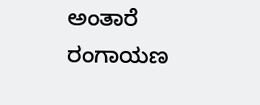ಅಂತಾರೆ ರಂಗಾಯಣ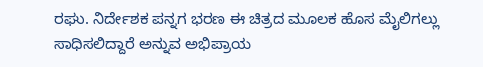ರಘು. ನಿರ್ದೇಶಕ ಪನ್ನಗ ಭರಣ ಈ ಚಿತ್ರದ ಮೂಲಕ ಹೊಸ ಮೈಲಿಗಲ್ಲು ಸಾಧಿಸಲಿದ್ದಾರೆ ಅನ್ನುವ ಅಭಿಪ್ರಾಯ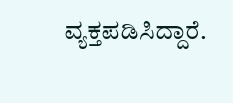ವ್ಯಕ್ತಪಡಿಸಿದ್ದಾರೆ.